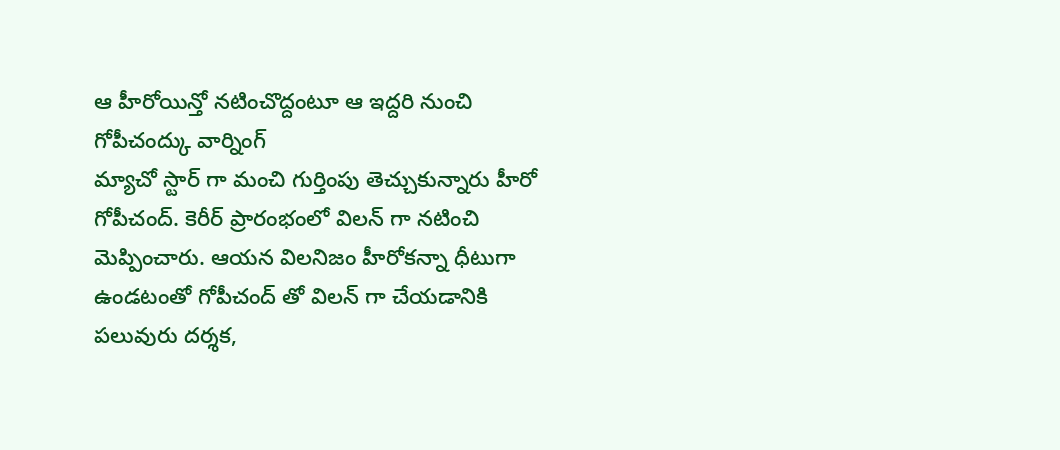ఆ హీరోయిన్తో నటించొద్దంటూ ఆ ఇద్దరి నుంచి గోపీచంద్కు వార్నింగ్
మ్యాచో స్టార్ గా మంచి గుర్తింపు తెచ్చుకున్నారు హీరో గోపీచంద్. కెరీర్ ప్రారంభంలో విలన్ గా నటించి మెప్పించారు. ఆయన విలనిజం హీరోకన్నా ధీటుగా ఉండటంతో గోపీచంద్ తో విలన్ గా చేయడానికి పలువురు దర్శక,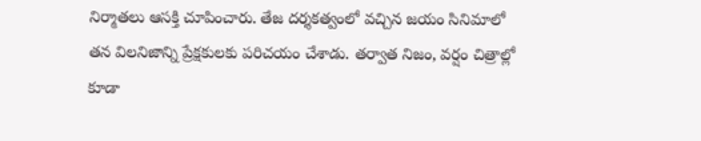నిర్మాతలు ఆసక్తి చూపించారు. తేజ దర్శకత్వంలో వచ్చిన జయం సినిమాలో తన విలనిజాన్ని ప్రేక్షకులకు పరిచయం చేశాడు. తర్వాత నిజం, వర్షం చిత్రాల్లో కూడా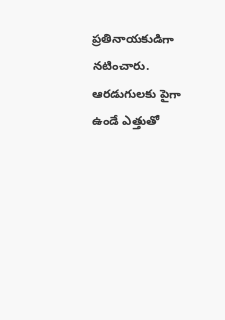ప్రతినాయకుడిగా నటించారు. ఆరడుగులకు పైగా ఉండే ఎత్తుతో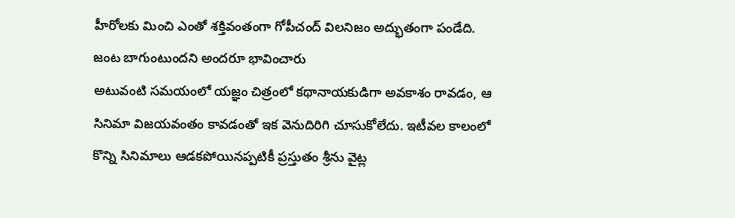హీరోలకు మించి ఎంతో శక్తివంతంగా గోపీచంద్ విలనిజం అద్భుతంగా పండేది.
జంట బాగుంటుందని అందరూ భావించారు
అటువంటి సమయంలో యజ్ఞం చిత్రంలో కథానాయకుడిగా అవకాశం రావడం, ఆ సినిమా విజయవంతం కావడంతో ఇక వెనుదిరిగి చూసుకోలేదు. ఇటీవల కాలంలో కొన్ని సినిమాలు ఆడకపోయినప్పటికీ ప్రస్తుతం శ్రీను వైట్ల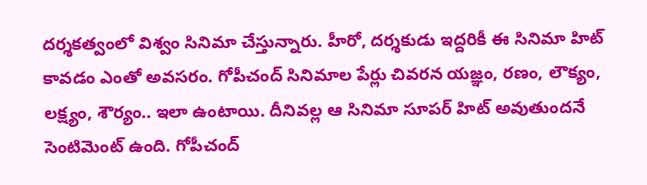దర్శకత్వంలో విశ్వం సినిమా చేస్తున్నారు. హీరో, దర్శకుడు ఇద్దరికీ ఈ సినిమా హిట్ కావడం ఎంతో అవసరం. గోపీచంద్ సినిమాల పేర్లు చివరన యజ్ఞం, రణం, లౌక్యం, లక్ష్యం, శౌర్యం.. ఇలా ఉంటాయి. దీనివల్ల ఆ సినిమా సూపర్ హిట్ అవుతుందనే సెంటిమెంట్ ఉంది. గోపీచంద్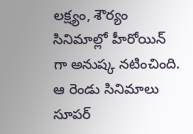లక్ష్యం, శౌర్యం సినిమాల్లో హీరోయిన్ గా అనుష్క నటించింది. ఆ రెండు సినిమాలు సూపర్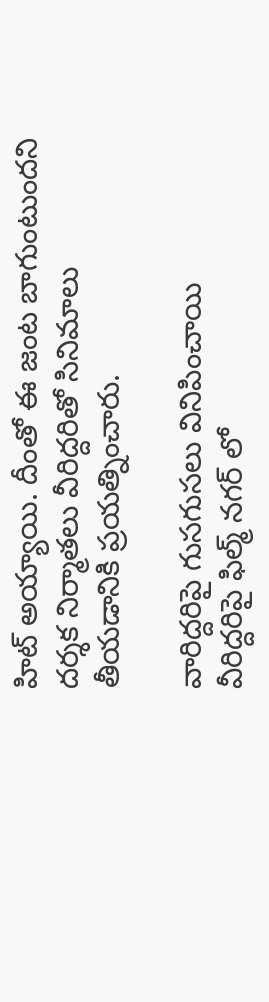హిట్ అయ్యాయి. దీంతో ఈ జంట బాగుంటుందని దర్శక నిర్మాతలు వీరిద్దరితో సినిమాలు తీయడానికి ప్రయత్నించారు.

వారిద్దరిపై గుసగుసలు వినిపించాయి
వీరిద్దరిపై ఫిల్మ్ నగర్ లో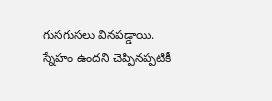గుసగుసలు వినపడ్డాయి. స్నేహం ఉందని చెప్పినప్పటికీ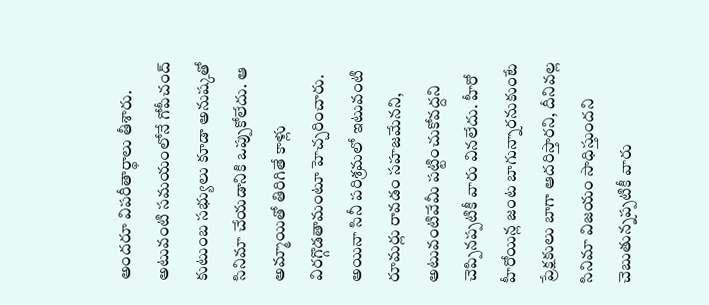అందరూ విపరీతార్థాలు తీశారు. అటువంటి సమయంలోనే గోపీచంద్ కుటుంబ సభ్యులు కూడా అనుష్కతో సినిమా చేయడానికి ఒప్పుకోలేదు. ఆ అమ్మాయితో తిరిగితే కాళ్లు విరగ్గొడతామంటూ హెచ్చరించారు. అయినా సినీ పరిశ్రమలో ఇటువంటి రూమర్లు రావడం సహజమేనని, అటువంటివేమీ పట్టించుకోవద్దని చెప్పినప్పటికీ వారు వినలేదు. హీరో హీరోయిన్ల జంట బాగున్నారనుకుంటే ప్రేక్షకులు బాగా ఆదరిస్తారని, దీనివల్ల సినిమా విజయం సాధిస్తుందని చెబుతున్నప్పటికీ వారు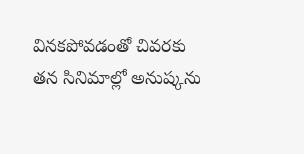వినకపోవడంతో చివరకు తన సినిమాల్లో అనుష్కను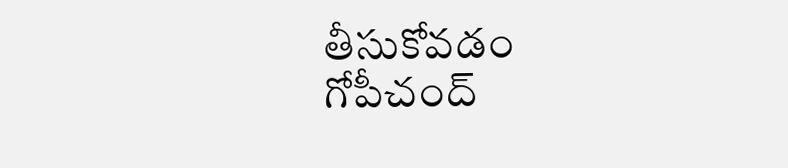తీసుకోవడం గోపీచంద్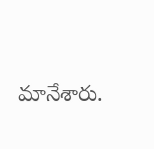మానేశారు.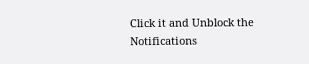Click it and Unblock the Notifications